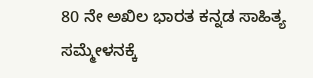80 ನೇ ಅಖಿಲ ಭಾರತ ಕನ್ನಡ ಸಾಹಿತ್ಯ ಸಮ್ಮೇಳನಕ್ಕೆ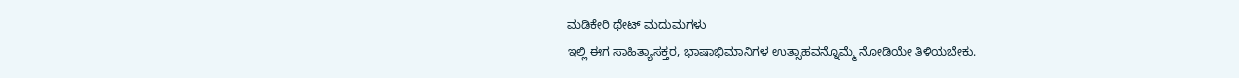ಮಡಿಕೇರಿ ಥೇಟ್ ಮದುಮಗಳು
ಇಲ್ಲಿ ಈಗ ಸಾಹಿತ್ಯಾಸಕ್ತರ, ಭಾಷಾಭಿಮಾನಿಗಳ ಉತ್ಸಾಹವನ್ನೊಮ್ಮೆ ನೋಡಿಯೇ ತಿಳಿಯಬೇಕು.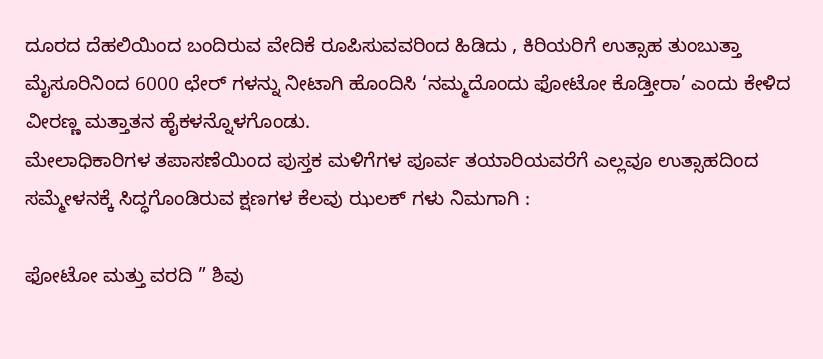ದೂರದ ದೆಹಲಿಯಿಂದ ಬಂದಿರುವ ವೇದಿಕೆ ರೂಪಿಸುವವರಿಂದ ಹಿಡಿದು , ಕಿರಿಯರಿಗೆ ಉತ್ಸಾಹ ತುಂಬುತ್ತಾ ಮೈಸೂರಿನಿಂದ 6000 ಛೇರ್ ಗಳನ್ನು ನೀಟಾಗಿ ಹೊಂದಿಸಿ ‘ನಮ್ಮದೊಂದು ಫೋಟೋ ಕೊಡ್ತೀರಾ’ ಎಂದು ಕೇಳಿದ ವೀರಣ್ಣ ಮತ್ತಾತನ ಹೈಕಳನ್ನೊಳಗೊಂಡು.
ಮೇಲಾಧಿಕಾರಿಗಳ ತಪಾಸಣೆಯಿಂದ ಪುಸ್ತಕ ಮಳಿಗೆಗಳ ಪೂರ್ವ ತಯಾರಿಯವರೆಗೆ ಎಲ್ಲವೂ ಉತ್ಸಾಹದಿಂದ ಸಮ್ಮೇಳನಕ್ಕೆ ಸಿದ್ಧಗೊಂಡಿರುವ ಕ್ಷಣಗಳ ಕೆಲವು ಝಲಕ್ ಗಳು ನಿಮಗಾಗಿ :

ಫೋಟೋ ಮತ್ತು ವರದಿ ” ಶಿವು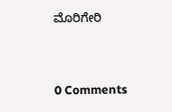ಮೊರಿಗೇರಿ


0 Comments